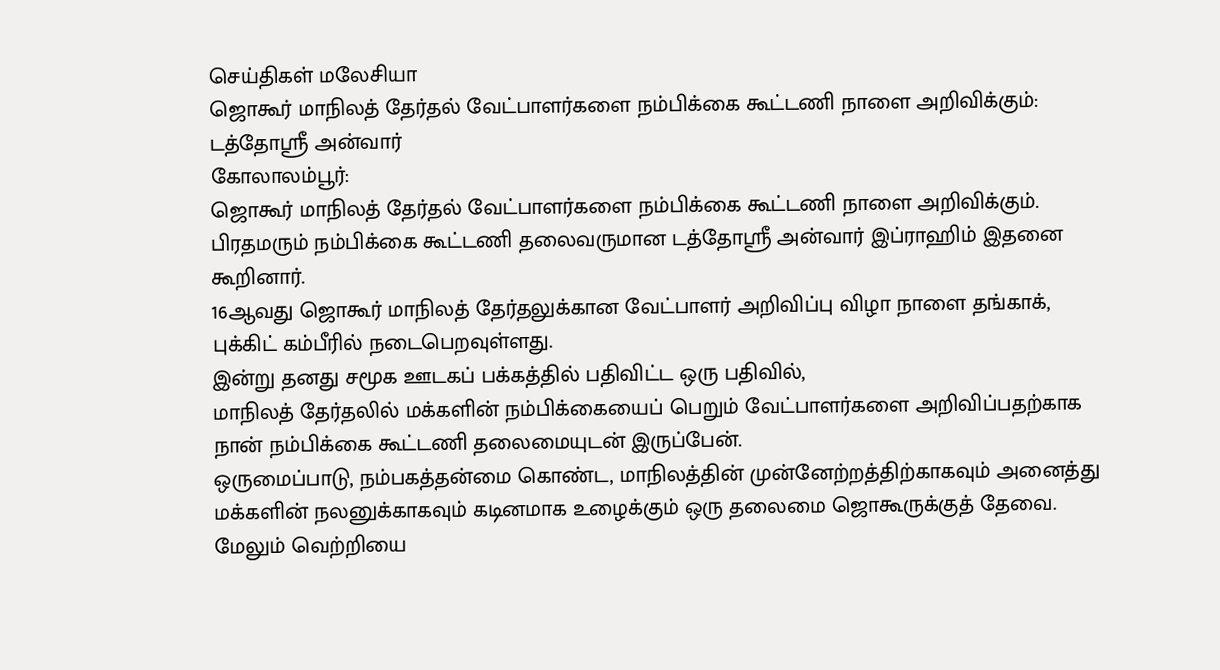செய்திகள் மலேசியா
ஜொகூர் மாநிலத் தேர்தல் வேட்பாளர்களை நம்பிக்கை கூட்டணி நாளை அறிவிக்கும்: டத்தோஸ்ரீ அன்வார்
கோலாலம்பூர்:
ஜொகூர் மாநிலத் தேர்தல் வேட்பாளர்களை நம்பிக்கை கூட்டணி நாளை அறிவிக்கும்.
பிரதமரும் நம்பிக்கை கூட்டணி தலைவருமான டத்தோஸ்ரீ அன்வார் இப்ராஹிம் இதனை கூறினார்.
16ஆவது ஜொகூர் மாநிலத் தேர்தலுக்கான வேட்பாளர் அறிவிப்பு விழா நாளை தங்காக், புக்கிட் கம்பீரில் நடைபெறவுள்ளது.
இன்று தனது சமூக ஊடகப் பக்கத்தில் பதிவிட்ட ஒரு பதிவில்,
மாநிலத் தேர்தலில் மக்களின் நம்பிக்கையைப் பெறும் வேட்பாளர்களை அறிவிப்பதற்காக நான் நம்பிக்கை கூட்டணி தலைமையுடன் இருப்பேன்.
ஒருமைப்பாடு, நம்பகத்தன்மை கொண்ட, மாநிலத்தின் முன்னேற்றத்திற்காகவும் அனைத்து மக்களின் நலனுக்காகவும் கடினமாக உழைக்கும் ஒரு தலைமை ஜொகூருக்குத் தேவை.
மேலும் வெற்றியை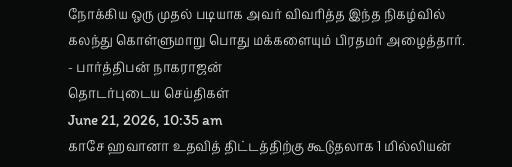நோக்கிய ஒரு முதல் படியாக அவர் விவரித்த இந்த நிகழ்வில் கலந்து கொள்ளுமாறு பொது மக்களையும் பிரதமர் அழைத்தார்.
- பார்த்திபன் நாகராஜன்
தொடர்புடைய செய்திகள்
June 21, 2026, 10:35 am
காசே ஹவானா உதவித் திட்டத்திற்கு கூடுதலாக 1 மில்லியன்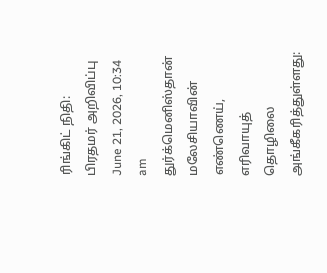ரிங்கிட் நிதி: பிரதமர் அறிவிப்பு
June 21, 2026, 10:34 am
துர்க்மெனிஸ்தான் மலேசியாவின் எண்ணெய், எரிவாயுத் தொழிலை அங்கீகரித்துள்ளது: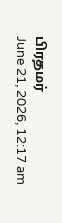பிரதமர்
June 21, 2026, 12:17 am